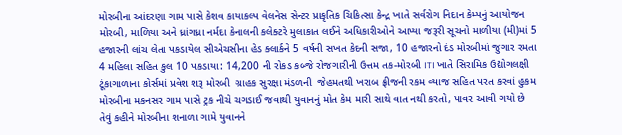મોરબીના આંદરણા ગામ પાસે કેશવ કાયાકલ્પ વેલનેસ સેન્ટર પ્રાકૃતિક ચિકિત્સા કેન્દ્ર ખાતે સર્વરોગ નિદાન કેમ્પનું આયોજન મોરબી, માળિયા અને ધ્રાંગધ્રા નર્મદા કેનાલની કલેક્ટરે મુલાકાત લઈને અધિકારીઓને આપ્યા જરૂરી સૂચનો માળીયા (મી)માં 5 હજારની લાંચ લેતા પકડાયેલ સીએચસીના હેડ ક્લાર્કને 5 વર્ષની સખત કેદની સજા, 10 હજારનો દંડ મોરબીમાં જુગાર રમતા 4 મહિલા સહિત કુલ 10 પકડાયા: 14,200 ની રોકડ કબ્જે રોજગારીની ઉત્તમ તક-મોરબી ITI ખાતે સિરામિક ઉદ્યોગલક્ષી ટૂંકાગાળાના કોર્સમાં પ્રવેશ શરૂ મોરબી  ગ્રાહક સુરક્ષા મંડળની  જેહમતથી ખરાબ ફ્રીજની રકમ વ્યાજ સહિત પરત કરવાં હુકમ મોરબીના મકનસર ગામ પાસે ટ્રક નીચે ચગડાઈ જવાથી યુવાનનું મોત કેમ મારી સાથે વાત નથી કરતો, પાવર આવી ગયો છે તેવું કહીને મોરબીના શનાળા ગામે યુવાનને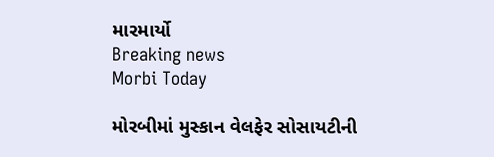મારમાર્યો
Breaking news
Morbi Today

મોરબીમાં મુસ્કાન વેલફેર સોસાયટીની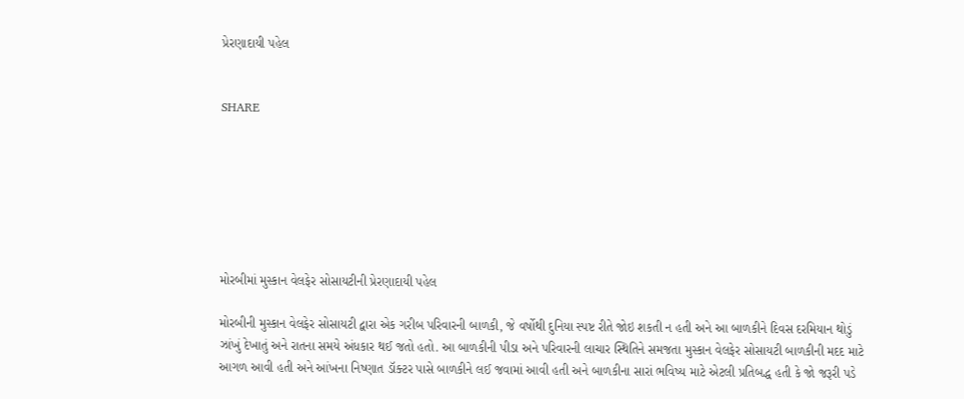પ્રેરણાદાયી પહેલ


SHARE







મોરબીમાં મુસ્કાન વેલફેર સોસાયટીની પ્રેરણાદાયી પહેલ

મોરબીની મુસ્કાન વેલફેર સોસાયટી દ્વારા એક ગરીબ પરિવારની બાળકી, જે વર્ષોથી દુનિયા સ્પષ્ટ રીતે જોઇ શકતી ન હતી અને આ બાળકીને દિવસ દરમિયાન થોડું ઝાંખું દેખાતું અને રાતના સમયે અંધકાર થઈ જતો હતો. આ બાળકીની પીડા અને પરિવારની લાચાર સ્થિતિને સમજતા મુસ્કાન વેલફેર સોસાયટી બાળકીની મદદ માટે આગળ આવી હતી અને આંખના નિષ્ણાત ડૉક્ટર પાસે બાળકીને લઈ જવામાં આવી હતી અને બાળકીના સારાં ભવિષ્ય માટે એટલી પ્રતિબદ્ધ હતી કે જો જરૂરી પડે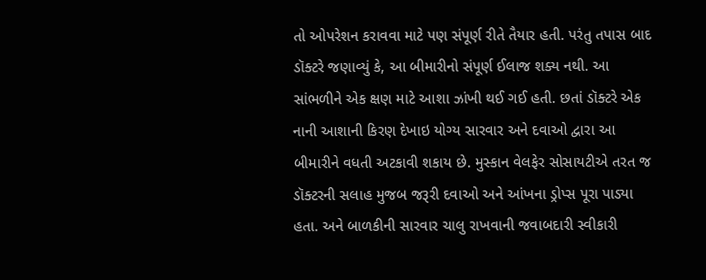તો ઓપરેશન કરાવવા માટે પણ સંપૂર્ણ રીતે તૈયાર હતી. પરંતુ તપાસ બાદ ડૉક્ટરે જણાવ્યું કે, આ બીમારીનો સંપૂર્ણ ઈલાજ શક્ય નથી. આ સાંભળીને એક ક્ષણ માટે આશા ઝાંખી થઈ ગઈ હતી. છતાં ડૉક્ટરે એક નાની આશાની કિરણ દેખાઇ યોગ્ય સારવાર અને દવાઓ દ્વારા આ બીમારીને વધતી અટકાવી શકાય છે. મુસ્કાન વેલફેર સોસાયટીએ તરત જ ડૉક્ટરની સલાહ મુજબ જરૂરી દવાઓ અને આંખના ડ્રોપ્સ પૂરા પાડ્યા હતા. અને બાળકીની સારવાર ચાલુ રાખવાની જવાબદારી સ્વીકારી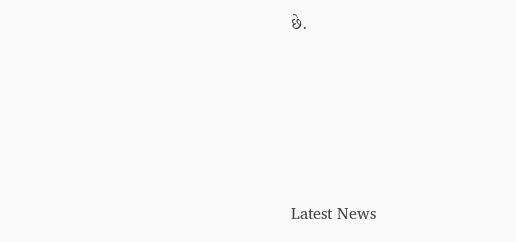છે.






Latest News